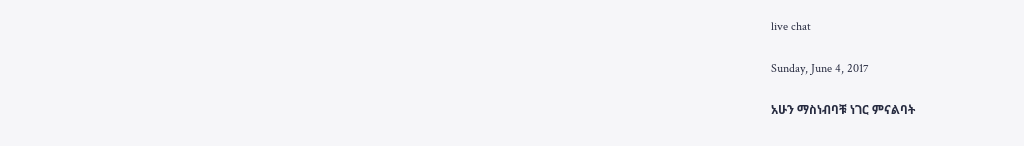live chat

Sunday, June 4, 2017

አሁን ማስነብባቹ ነገር ምናልባት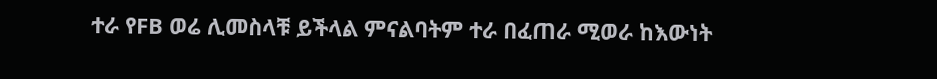ተራ የFB ወሬ ሊመስላቹ ይችላል ምናልባትም ተራ በፈጠራ ሚወራ ከእውነት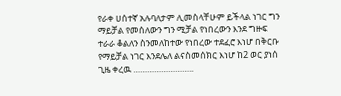የራቀ ሀሰተኛ አሉባለታም ሊመስላቸሁም ይችላል ነገር ግን ማይቻል የመሰለውን ግን ሚቻል የነበረውን እንደ ግዙፍ ተራራ ቆልለን ስንመለከተው የነበረው ተደፈሮ እነሆ በቅርቡ የማይቻል ነገር እንደሌለ ልናስመሰክር እነሆ ከ2 ወር ያነሰ ጊዜ ቀረዉ ……………………..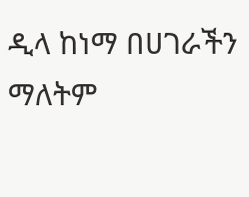ዲላ ከነማ በሀገራችን ማለትም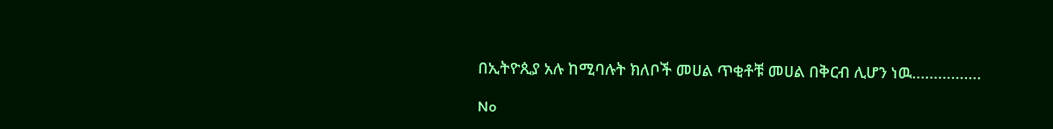በኢትዮጲያ አሉ ከሚባሉት ክለቦች መሀል ጥቂቶቹ መሀል በቅርብ ሊሆን ነዉ…………….

No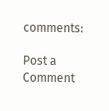comments:

Post a Comment